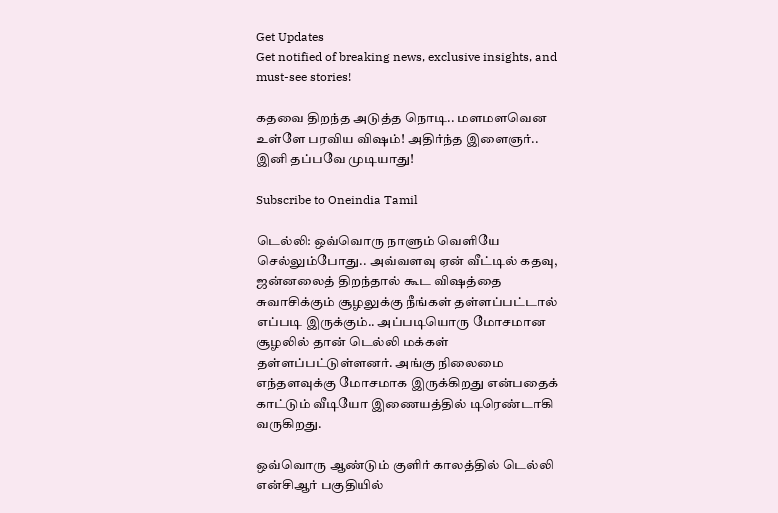Get Updates
Get notified of breaking news, exclusive insights, and must-see stories!

கதவை திறந்த அடுத்த நொடி.. மளமளவென உள்ளே பரவிய விஷம்! அதிர்ந்த இளைஞர்.. இனி தப்பவே முடியாது!

Subscribe to Oneindia Tamil

டெல்லி: ஒவ்வொரு நாளும் வெளியே செல்லும்போது.. அவ்வளவு ஏன் வீட்டில் கதவு, ஜன்னலைத் திறந்தால் கூட விஷத்தை சுவாசிக்கும் சூழலுக்கு நீங்கள் தள்ளப்பட்டால் எப்படி இருக்கும்.. அப்படியொரு மோசமான சூழலில் தான் டெல்லி மக்கள் தள்ளப்பட்டுள்ளனர். அங்கு நிலைமை எந்தளவுக்கு மோசமாக இருக்கிறது என்பதைக் காட்டும் வீடியோ இணையத்தில் டிரெண்டாகி வருகிறது.

ஒவ்வொரு ஆண்டும் குளிர் காலத்தில் டெல்லி என்சிஆர் பகுதியில்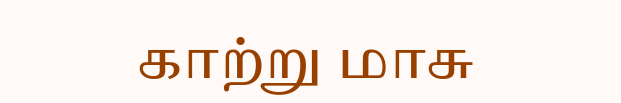காற்று மாசு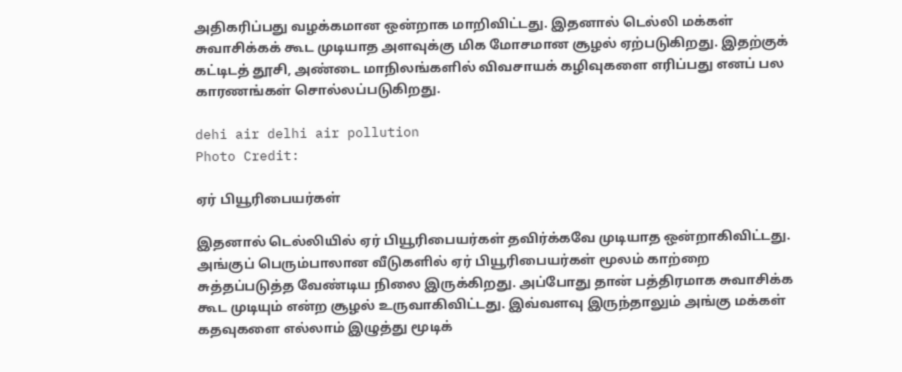அதிகரிப்பது வழக்கமான ஒன்றாக மாறிவிட்டது. இதனால் டெல்லி மக்கள் சுவாசிக்கக் கூட முடியாத அளவுக்கு மிக மோசமான சூழல் ஏற்படுகிறது. இதற்குக் கட்டிடத் தூசி, அண்டை மாநிலங்களில் விவசாயக் கழிவுகளை எரிப்பது எனப் பல காரணங்கள் சொல்லப்படுகிறது.

dehi air delhi air pollution
Photo Credit:

ஏர் பியூரிபையர்கள்

இதனால் டெல்லியில் ஏர் பியூரிபையர்கள் தவிர்க்கவே முடியாத ஒன்றாகிவிட்டது. அங்குப் பெரும்பாலான வீடுகளில் ஏர் பியூரிபையர்கள் மூலம் காற்றை சுத்தப்படுத்த வேண்டிய நிலை இருக்கிறது. அப்போது தான் பத்திரமாக சுவாசிக்க கூட முடியும் என்ற சூழல் உருவாகிவிட்டது. இவ்வளவு இருந்தாலும் அங்கு மக்கள் கதவுகளை எல்லாம் இழுத்து மூடிக்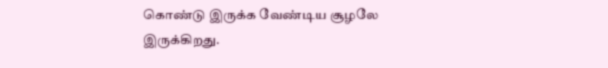கொண்டு இருக்க வேண்டிய சூழலே இருக்கிறது.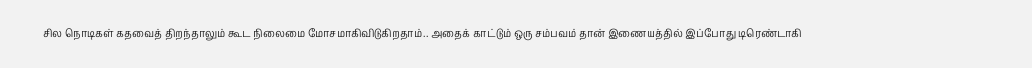சில நொடிகள் கதவைத் திறந்தாலும் கூட நிலைமை மோசமாகிவிடுகிறதாம்.. அதைக் காட்டும் ஒரு சம்பவம் தான் இணையத்தில் இப்போது டிரெண்டாகி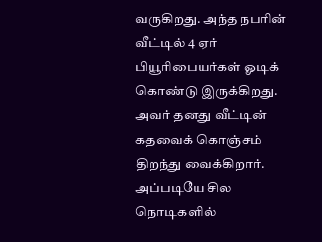வருகிறது. அந்த நபரின் வீட்டில் 4 ஏர் பியூரிபையர்கள் ஓடிக் கொண்டு இருக்கிறது. அவர் தனது வீட்டின் கதவைக் கொஞ்சம் திறந்து வைக்கிறார். அப்படியே சில நொடிகளில்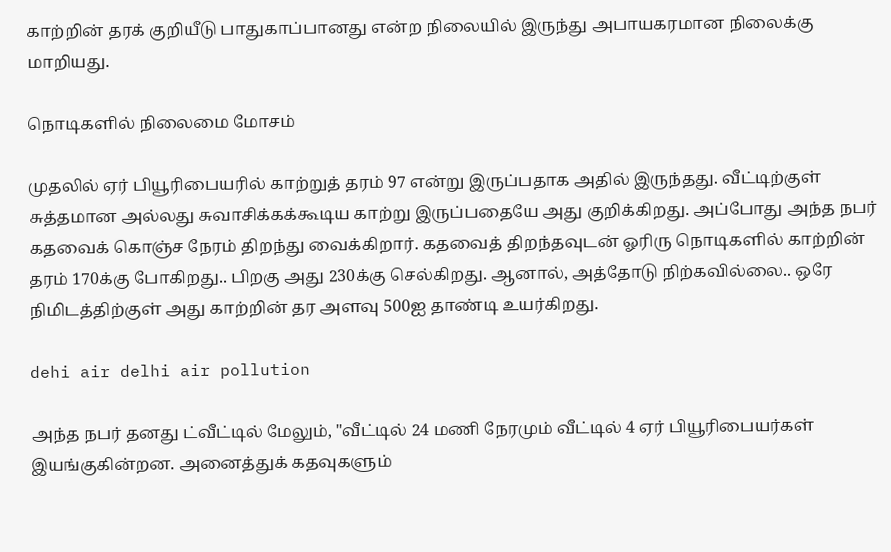காற்றின் தரக் குறியீடு பாதுகாப்பானது என்ற நிலையில் இருந்து அபாயகரமான நிலைக்கு மாறியது.

நொடிகளில் நிலைமை மோசம்

முதலில் ஏர் பியூரிபையரில் காற்றுத் தரம் 97 என்று இருப்பதாக அதில் இருந்தது. வீட்டிற்குள் சுத்தமான அல்லது சுவாசிக்கக்கூடிய காற்று இருப்பதையே அது குறிக்கிறது. அப்போது அந்த நபர் கதவைக் கொஞ்ச நேரம் திறந்து வைக்கிறார். கதவைத் திறந்தவுடன் ஓரிரு நொடிகளில் காற்றின் தரம் 170க்கு போகிறது.. பிறகு அது 230க்கு செல்கிறது. ஆனால், அத்தோடு நிற்கவில்லை.. ஒரே நிமிடத்திற்குள் அது காற்றின் தர அளவு 500ஐ தாண்டி உயர்கிறது.

dehi air delhi air pollution

அந்த நபர் தனது ட்வீட்டில் மேலும், "வீட்டில் 24 மணி நேரமும் வீட்டில் 4 ஏர் பியூரிபையர்கள் இயங்குகின்றன. அனைத்துக் கதவுகளும்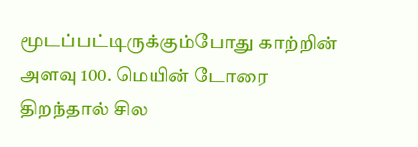மூடப்பட்டிருக்கும்போது காற்றின் அளவு 100. மெயின் டோரை திறந்தால் சில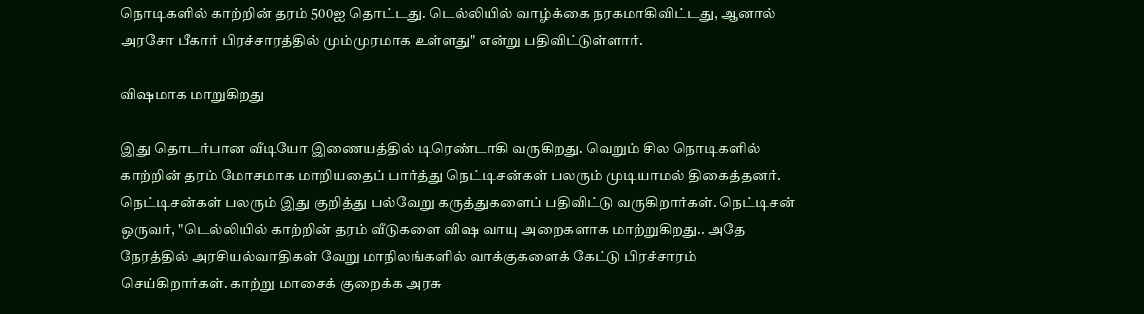நொடிகளில் காற்றின் தரம் 500ஐ தொட்டது. டெல்லியில் வாழ்க்கை நரகமாகிவிட்டது, ஆனால் அரசோ பீகார் பிரச்சாரத்தில் மும்முரமாக உள்ளது" என்று பதிவிட்டுள்ளார்.

விஷமாக மாறுகிறது

இது தொடர்பான வீடியோ இணையத்தில் டிரெண்டாகி வருகிறது. வெறும் சில நொடிகளில் காற்றின் தரம் மோசமாக மாறியதைப் பார்த்து நெட்டிசன்கள் பலரும் முடியாமல் திகைத்தனர். நெட்டிசன்கள் பலரும் இது குறித்து பல்வேறு கருத்துகளைப் பதிவிட்டு வருகிறார்கள். நெட்டிசன் ஒருவர், "டெல்லியில் காற்றின் தரம் வீடுகளை விஷ வாயு அறைகளாக மாற்றுகிறது.. அதே நேரத்தில் அரசியல்வாதிகள் வேறு மாநிலங்களில் வாக்குகளைக் கேட்டு பிரச்சாரம் செய்கிறார்கள். காற்று மாசைக் குறைக்க அரசு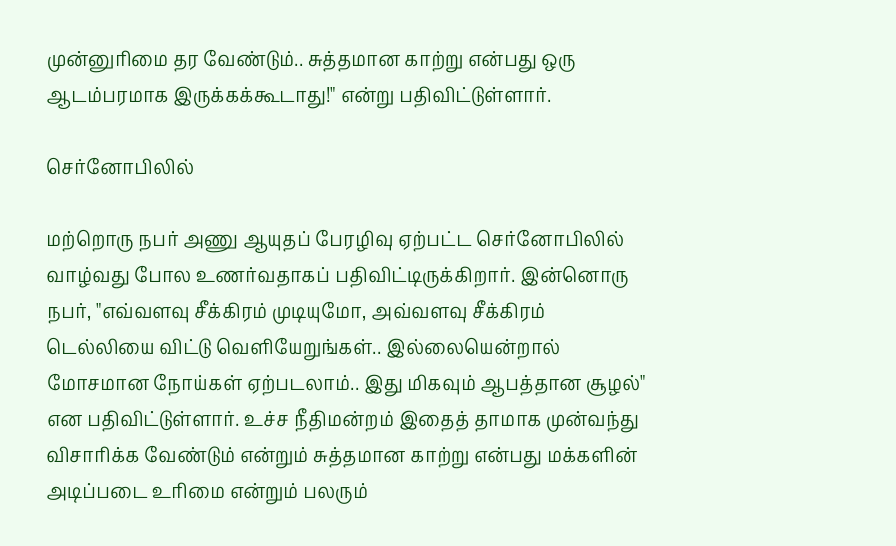முன்னுரிமை தர வேண்டும்.. சுத்தமான காற்று என்பது ஒரு ஆடம்பரமாக இருக்கக்கூடாது!" என்று பதிவிட்டுள்ளார்.

செர்னோபிலில்

மற்றொரு நபர் அணு ஆயுதப் பேரழிவு ஏற்பட்ட செர்னோபிலில் வாழ்வது போல உணர்வதாகப் பதிவிட்டிருக்கிறார். இன்னொரு நபர், "எவ்வளவு சீக்கிரம் முடியுமோ, அவ்வளவு சீக்கிரம் டெல்லியை விட்டு வெளியேறுங்கள்.. இல்லையென்றால் மோசமான நோய்கள் ஏற்படலாம்.. இது மிகவும் ஆபத்தான சூழல்" என பதிவிட்டுள்ளார். உச்ச நீதிமன்றம் இதைத் தாமாக முன்வந்து விசாரிக்க வேண்டும் என்றும் சுத்தமான காற்று என்பது மக்களின் அடிப்படை உரிமை என்றும் பலரும்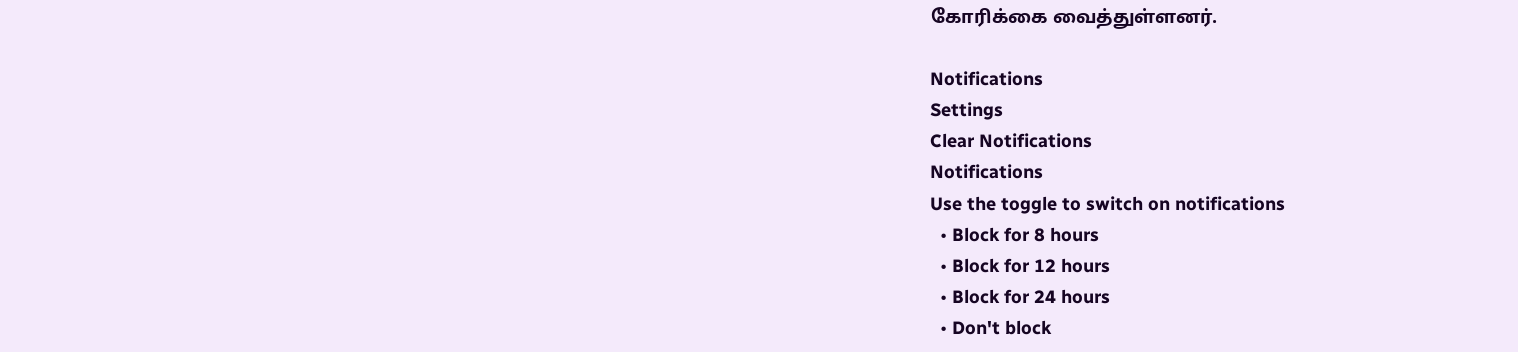கோரிக்கை வைத்துள்ளனர்.

Notifications
Settings
Clear Notifications
Notifications
Use the toggle to switch on notifications
  • Block for 8 hours
  • Block for 12 hours
  • Block for 24 hours
  • Don't block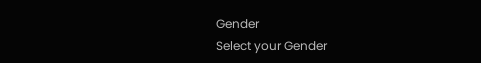Gender
Select your Gender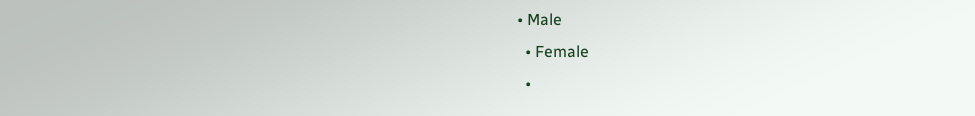• Male
  • Female
  •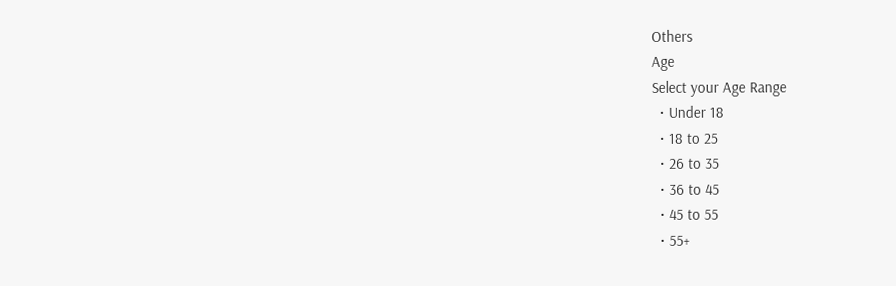Others
Age
Select your Age Range
  • Under 18
  • 18 to 25
  • 26 to 35
  • 36 to 45
  • 45 to 55
  • 55+